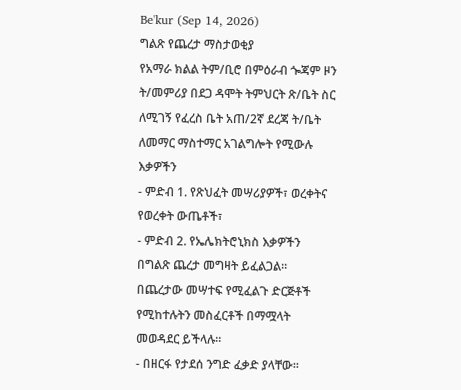Be'kur (Sep 14, 2026)
ግልጽ የጨረታ ማስታወቂያ
የአማራ ክልል ትም/ቢሮ በምዕራብ ጐጃም ዞን ት/መምሪያ በደጋ ዳሞት ትምህርት ጽ/ቤት ስር ለሚገኝ የፈረስ ቤት አጠ/2ኛ ደረጃ ት/ቤት ለመማር ማስተማር አገልግሎት የሚውሉ እቃዎችን
- ምድብ 1. የጽህፈት መሣሪያዎች፣ ወረቀትና የወረቀት ውጤቶች፣
- ምድብ 2. የኤሌክትሮኒክስ እቃዎችን በግልጽ ጨረታ መግዛት ይፈልጋል።
በጨረታው መሣተፍ የሚፈልጉ ድርጅቶች የሚከተሉትን መስፈርቶች በማሟላት መወዳደር ይችላሉ።
- በዘርፋ የታደሰ ንግድ ፈቃድ ያላቸው፡፡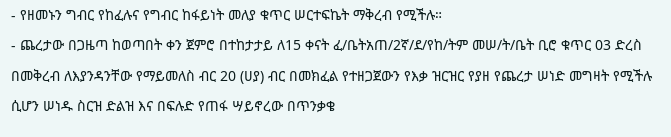- የዘመኑን ግብር የከፈሉና የግብር ከፋይነት መለያ ቁጥር ሠርተፍኬት ማቅረብ የሚችሉ።
- ጨረታው በጋዜጣ ከወጣበት ቀን ጀምሮ በተከታታይ ለ15 ቀናት ፈ/ቤትአጠ/2ኛ/ደ/የከ/ትም መሠ/ት/ቤት ቢሮ ቁጥር 03 ድረስ በመቅረብ ለእያንዳንቸው የማይመለስ ብር 20 (ሀያ) ብር በመክፈል የተዘጋጀውን የእቃ ዝርዝር የያዘ የጨረታ ሠነድ መግዛት የሚችሉ ሲሆን ሠነዱ ስርዝ ድልዝ እና በፍሉድ የጠፋ ሣይኖረው በጥንቃቄ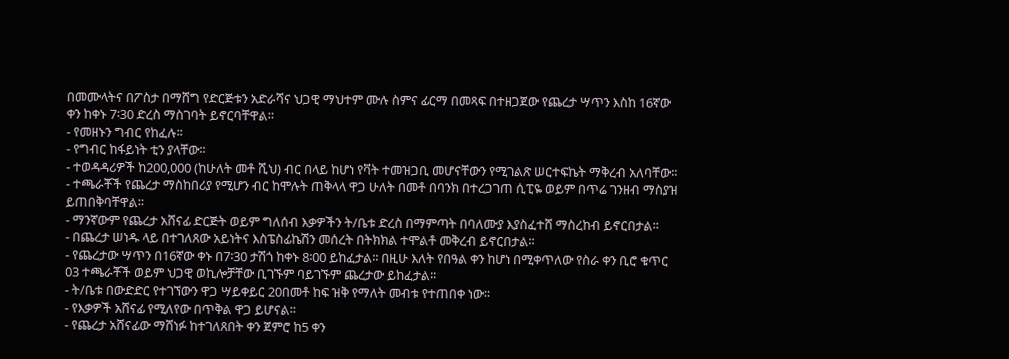በመሙላትና በፖስታ በማሸግ የድርጅቱን አድራሻና ህጋዊ ማህተም ሙሉ ስምና ፊርማ በመጻፍ በተዘጋጀው የጨረታ ሣጥን እስከ 16ኛው ቀን ከቀኑ 7፡30 ድረስ ማስገባት ይኖርባቸዋል።
- የመዘኑን ግብር የከፈሉ፡፡
- የግብር ከፋይነት ቲን ያላቸው፡፡
- ተወዳዳሪዎች ከ200,000 (ከሁለት መቶ ሺህ) ብር በላይ ከሆነ የቫት ተመዝጋቢ መሆናቸውን የሚገልጽ ሠርተፍኬት ማቅረብ አለባቸው፡፡
- ተጫራቾች የጨረታ ማስከበሪያ የሚሆን ብር ከሞሉት ጠቅላላ ዋጋ ሁለት በመቶ በባንክ በተረጋገጠ ሲፒዬ ወይም በጥሬ ገንዘብ ማስያዝ ይጠበቅባቸዋል፡፡
- ማንኛውም የጨረታ አሸናፊ ድርጅት ወይም ግለሰብ እቃዎችን ት/ቤቱ ድረስ በማምጣት በባለሙያ እያስፈተሸ ማስረከብ ይኖርበታል፡፡
- በጨረታ ሠነዱ ላይ በተገለጸው አይነትና እስፔስፊኬሽን መሰረት በትክክል ተሞልቶ መቅረብ ይኖርበታል፡፡
- የጨረታው ሣጥን በ16ኛው ቀኑ በ7፡30 ታሽጎ ከቀኑ 8፡00 ይከፈታል፡፡ በዚሁ እለት የበዓል ቀን ከሆነ በሚቀጥለው የስራ ቀን ቢሮ ቁጥር 03 ተጫራቾች ወይም ህጋዊ ወኪሎቻቸው ቢገኙም ባይገኙም ጨረታው ይከፈታል፡፡
- ት/ቤቱ በውድድር የተገኘውን ዋጋ ሣይቀይር 20በመቶ ከፍ ዝቅ የማለት መብቱ የተጠበቀ ነው፡፡
- የእቃዎች አሸናፊ የሚለየው በጥቅል ዋጋ ይሆናል፡፡
- የጨረታ አሸናፊው ማሸነፉ ከተገለጸበት ቀን ጀምሮ ከ5 ቀን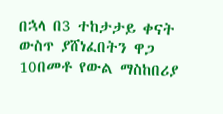በኋላ በ3 ተከታታይ ቀናት ውስጥ ያሸነፈበትን ዋጋ 10በመቶ የውል ማስከበሪያ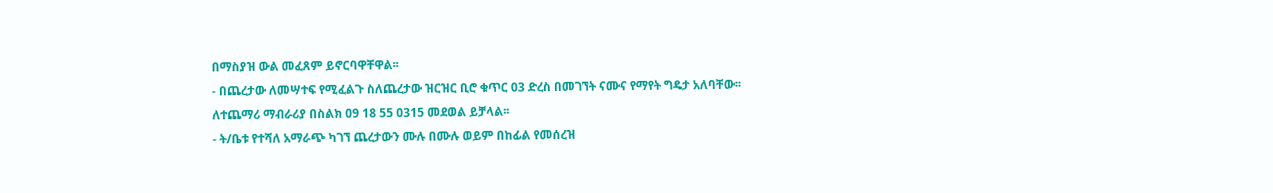በማስያዝ ውል መፈጸም ይኖርባዋቸዋል፡፡
- በጨረታው ለመሣተፍ የሚፈልጉ ስለጨረታው ዝርዝር ቢሮ ቁጥር 03 ድረስ በመገኘት ናሙና የማየት ግዴታ አለባቸው፡፡ ለተጨማሪ ማብራሪያ በስልክ 09 18 55 0315 መደወል ይቻላል፡፡
- ት/ቤቱ የተሻለ አማራጭ ካገኘ ጨረታውን ሙሉ በሙሉ ወይም በከፊል የመሰረዝ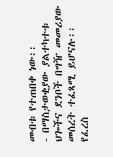መብቱ የተጠበቀ ነው፡፡
- በማስታወቂያው ያልተካተቱ ህጐችና ደንቦች በግዥ መመሪያው መሰረት ተፈጻሚ ይሆናሉ፡፡
የፈረስ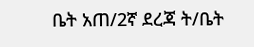ቤት አጠ/2ኛ ደረጃ ት/ቤት